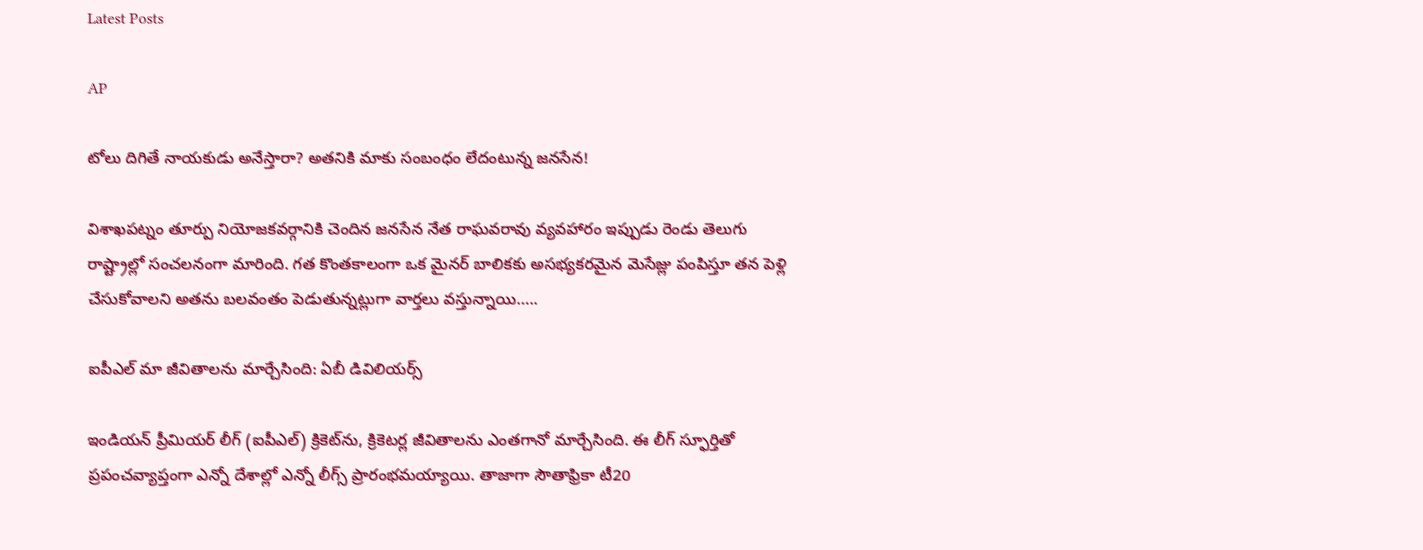Latest Posts

AP

టోలు దిగితే నాయకుడు అనేస్తారా? అతనికి మాకు సంబంధం లేదంటున్న జనసేన!

విశాఖపట్నం తూర్పు నియోజకవర్గానికి చెందిన జనసేన నేత రాఘవరావు వ్యవహారం ఇప్పుడు రెండు తెలుగు రాష్ట్రాల్లో సంచలనంగా మారింది. గత కొంతకాలంగా ఒక మైనర్ బాలికకు అసభ్యకరమైన మెసేజ్లు పంపిస్తూ తన పెళ్లి చేసుకోవాలని అతను బలవంతం పెడుతున్నట్లుగా వార్తలు వస్తున్నాయి…..

ఐపీఎల్‌ మా జీవితాలను మార్చేసింది: ఏబీ డివిలియర్స్‌

ఇండియన్‌ ప్రీమియర్‌ లీగ్ (ఐపీఎల్‌) క్రికెట్‌ను, క్రికెటర్ల జీవితాలను ఎంతగానో మార్చేసింది. ఈ లీగ్‌ స్ఫూర్తితో ప్రపంచవ్యాప్తంగా ఎన్నో దేశాల్లో ఎన్నో లీగ్స్‌ ప్రారంభమయ్యాయి. తాజాగా సౌతాఫ్రికా టీ20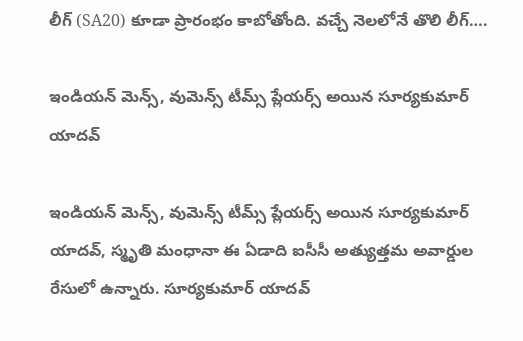లీగ్‌ (SA20) కూడా ప్రారంభం కాబోతోంది. వచ్చే నెలలోనే తొలి లీగ్‌….

ఇండియన్‌ మెన్స్‌, వుమెన్స్‌ టీమ్స్‌ ప్లేయర్స్‌ అయిన సూర్యకుమార్‌ యాదవ్‌

ఇండియన్‌ మెన్స్‌, వుమెన్స్‌ టీమ్స్‌ ప్లేయర్స్‌ అయిన సూర్యకుమార్‌ యాదవ్‌, స్మృతి మంధానా ఈ ఏడాది ఐసీసీ అత్యుత్తమ అవార్డుల రేసులో ఉన్నారు. సూర్యకుమార్‌ యాదవ్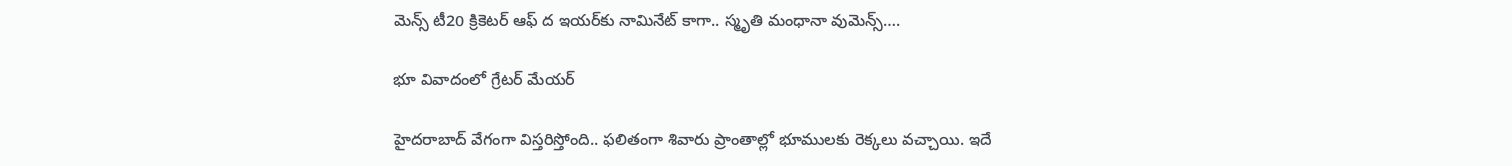మెన్స్‌ టీ20 క్రికెటర్‌ ఆఫ్‌ ద ఇయర్‌కు నామినేట్‌ కాగా.. స్మృతి మంధానా వుమెన్స్‌….

భూ వివాదంలో గ్రేటర్ మేయర్

హైదరాబాద్ వేగంగా విస్తరిస్తోంది.. ఫలితంగా శివారు ప్రాంతాల్లో భూములకు రెక్కలు వచ్చాయి. ఇదే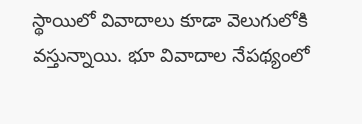స్థాయిలో వివాదాలు కూడా వెలుగులోకి వస్తున్నాయి. భూ వివాదాల నేపథ్యంలో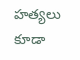హత్యలు కూడా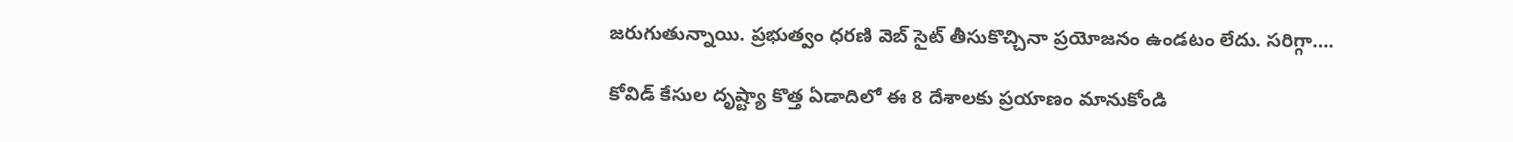జరుగుతున్నాయి. ప్రభుత్వం ధరణి వెబ్ సైట్ తీసుకొచ్చినా ప్రయోజనం ఉండటం లేదు. సరిగ్గా….

కోవిడ్ కేసుల దృష్ట్యా కొత్త ఏడాదిలో ఈ 8 దేశాలకు ప్రయాణం మానుకోండి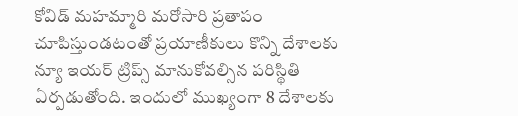కోవిడ్ మహమ్మారి మరోసారి ప్రతాపం చూపిస్తుండటంతో ప్రయాణీకులు కొన్ని దేశాలకు న్యూ ఇయర్ ట్రిప్స్ మానుకోవల్సిన పరిస్థితి ఏర్పడుతోంది. ఇందులో ముఖ్యంగా 8 దేశాలకు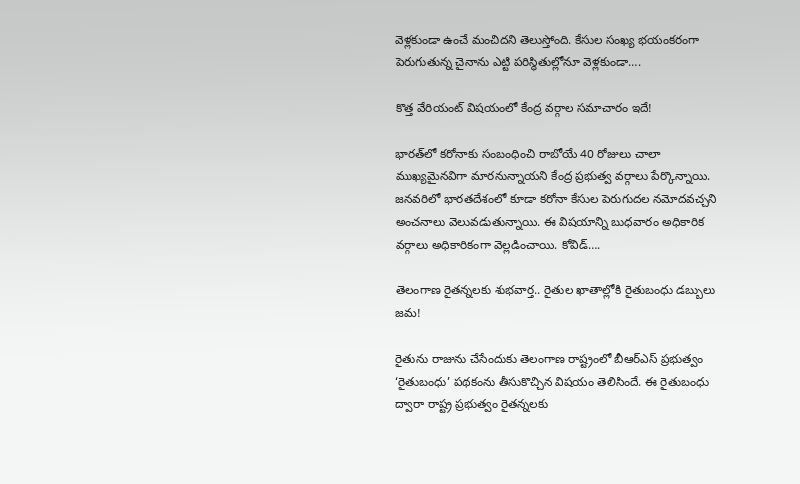వెళ్లకుండా ఉంచే మంచిదని తెలుస్తోంది. కేసుల సంఖ్య భయంకరంగా పెరుగుతున్న చైనాను ఎట్టి పరిస్థితుల్లోనూ వెళ్లకుండా….

కొత్త వేరియంట్ విషయంలో కేంద్ర వర్గాల సమాచారం ఇదే!

భారత్‌లో కరోనాకు సంబంధించి రాబోయే 40 రోజులు చాలా ముఖ్యమైనవిగా మారనున్నాయని కేంద్ర ప్రభుత్వ వర్గాలు పేర్కొన్నాయి. జనవరిలో భారతదేశంలో కూడా కరోనా కేసుల పెరుగుదల నమోదవచ్చని అంచనాలు వెలువడుతున్నాయి. ఈ విషయాన్ని బుధవారం అధికారిక వర్గాలు అధికారికంగా వెల్లడించాయి. కోవిడ్….

తెలంగాణ రైతన్నలకు శుభవార్త.. రైతుల ఖాతాల్లోకి రైతుబంధు డబ్బులు జమ!

రైతును రాజును చేసేందుకు తెలంగాణ రాష్ట్రంలో బీఆర్‌ఎస్‌ ప్రభుత్వం ‘రైతుబంధు’ పథకంను తీసుకొచ్చిన విషయం తెలిసిందే. ఈ రైతుబంధు ద్వారా రాష్ట్ర ప్రభుత్వం రైతన్నలకు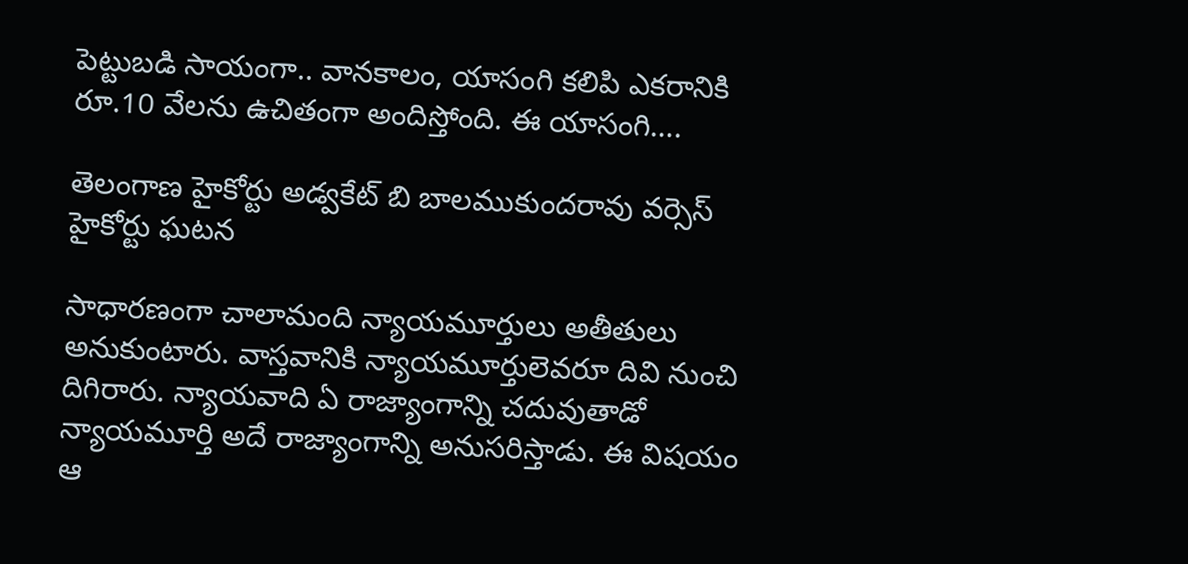పెట్టుబడి సాయంగా.. వానకాలం, యాసంగి కలిపి ఎకరానికి రూ.10 వేలను ఉచితంగా అందిస్తోంది. ఈ యాసంగి….

తెలంగాణ హైకోర్టు అడ్వకేట్ బి బాలముకుందరావు వర్సెస్ హైకోర్టు ఘటన

సాధారణంగా చాలామంది న్యాయమూర్తులు అతీతులు అనుకుంటారు. వాస్తవానికి న్యాయమూర్తులెవరూ దివి నుంచి దిగిరారు. న్యాయవాది ఏ రాజ్యాంగాన్ని చదువుతాడో న్యాయమూర్తి అదే రాజ్యాంగాన్ని అనుసరిస్తాడు. ఈ విషయం ఆ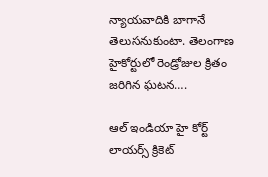న్యాయవాదికి బాగానే తెలుసనుకుంటా. తెలంగాణ హైకోర్టులో రెండ్రోజుల క్రితం జరిగిన ఘటన….

ఆల్ ఇండియా హై కోర్ట్ లాయర్స్‌ క్రికెట్‌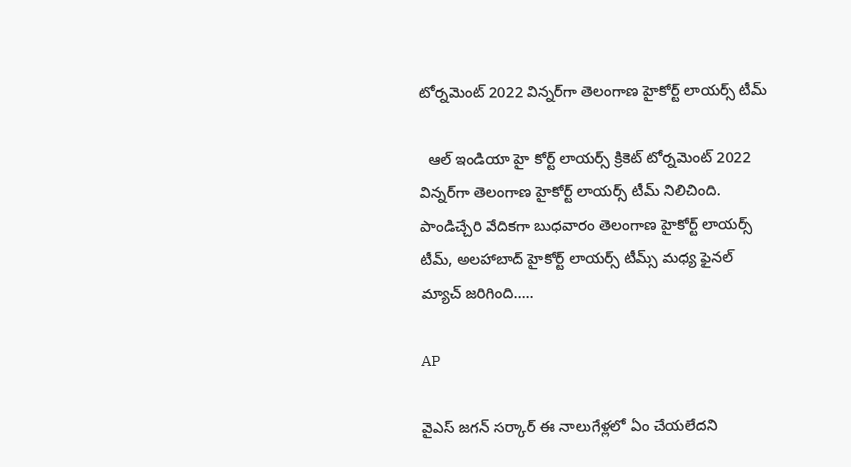టోర్నమెంట్ 2022 విన్నర్‌గా తెలంగాణ హైకోర్ట్‌ లాయర్స్ టీమ్

  ఆల్ ఇండియా హై కోర్ట్ లాయర్స్‌ క్రికెట్‌ టోర్నమెంట్ 2022 విన్నర్‌గా తెలంగాణ హైకోర్ట్‌ లాయర్స్ టీమ్ నిలిచింది. పాండిచ్చేరి వేదికగా బుధవారం తెలంగాణ హైకోర్ట్ లాయర్స్ టీమ్‌, అలహాబాద్ హైకోర్ట్ లాయర్స్ టీమ్స్ మధ్య ఫైనల్ మ్యాచ్ జరిగింది…..

AP

వైఎస్ జగన్ సర్కార్ ఈ నాలుగేళ్లలో ఏం చేయలేదని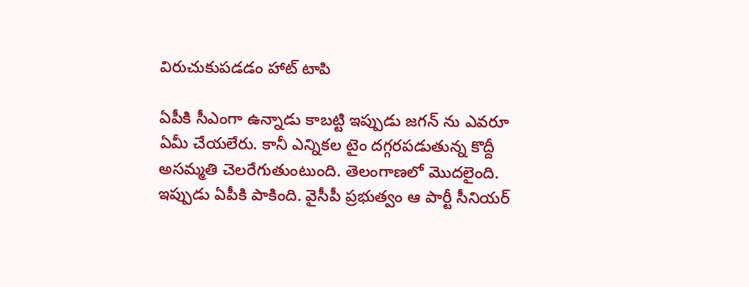విరుచుకుపడడం హాట్ టాపి

ఏపీకి సీఎంగా ఉన్నాడు కాబట్టి ఇప్పుడు జగన్ ను ఎవరూ ఏమీ చేయలేరు. కానీ ఎన్నికల టైం దగ్గరపడుతున్న కొద్దీ అసమ్మతి చెలరేగుతుంటుంది. తెలంగాణలో మొదలైంది. ఇప్పుడు ఏపీకి పాకింది. వైసీపీ ప్రభుత్వం ఆ పార్టీ సీనియర్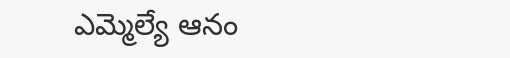ఎమ్మెల్యే ఆనం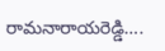రామనారాయరెడ్డి….